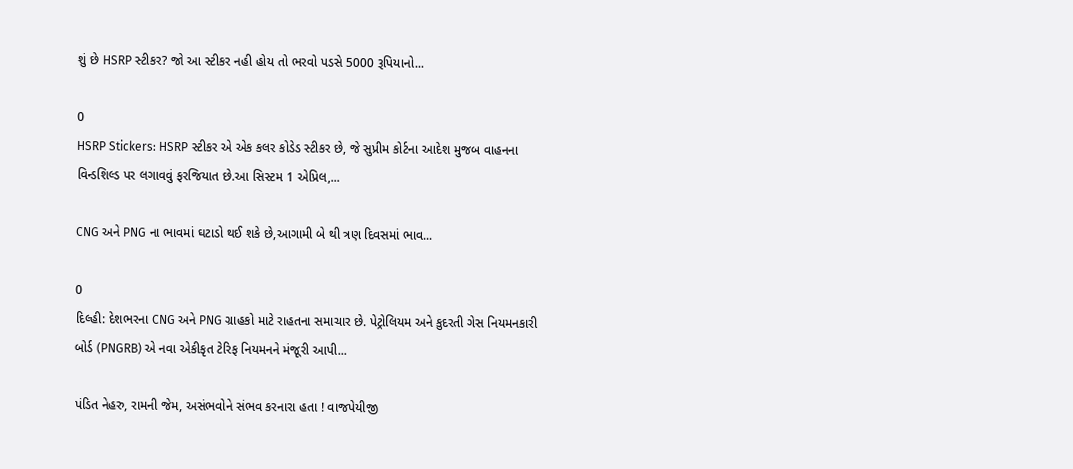શું છે HSRP સ્ટીકર? જો આ સ્ટીકર નહી હોય તો ભરવો પડસે 5000 રૂપિયાનો...

0
HSRP Stickers: HSRP સ્ટીકર એ એક કલર કોડેડ સ્ટીકર છે, જે સુપ્રીમ કોર્ટના આદેશ મુજબ વાહનના વિન્ડશિલ્ડ પર લગાવવું ફરજિયાત છે.આ સિસ્ટમ 1 એપ્રિલ,...

CNG અને PNG ના ભાવમાં ઘટાડો થઈ શકે છે,આગામી બે થી ત્રણ દિવસમાં ભાવ...

0
દિલ્હી: દેશભરના CNG અને PNG ગ્રાહકો માટે રાહતના સમાચાર છે. પેટ્રોલિયમ અને કુદરતી ગેસ નિયમનકારી બોર્ડ (PNGRB) એ નવા એકીકૃત ટેરિફ નિયમનને મંજૂરી આપી...

પંડિત નેહરુ, રામની જેમ, અસંભવોને સંભવ કરનારા હતા ! વાજપેયીજી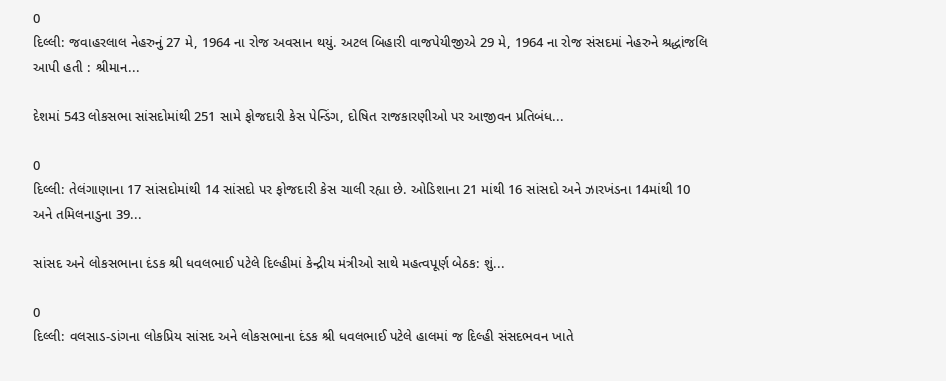0
દિલ્લી: જવાહરલાલ નેહરુનું 27 મે, 1964 ના રોજ અવસાન થયું. અટલ બિહારી વાજપેયીજીએ 29 મે, 1964 ના રોજ સંસદમાં નેહરુને શ્રદ્ધાંજલિ આપી હતી : શ્રીમાન...

દેશમાં 543 લોકસભા સાંસદોમાંથી 251 સામે ફોજદારી કેસ પેન્ડિંગ, દોષિત રાજકારણીઓ પર આજીવન પ્રતિબંધ...

0
દિલ્લી: તેલંગાણાના 17 સાંસદોમાંથી 14 સાંસદો પર ફોજદારી કેસ ચાલી રહ્યા છે. ઓડિશાના 21 માંથી 16 સાંસદો અને ઝારખંડના 14માંથી 10 અને તમિલનાડુના 39...

સાંસદ અને લોકસભાના દંડક શ્રી ધવલભાઈ પટેલે દિલ્હીમાં કેન્દ્રીય મંત્રીઓ સાથે મહત્વપૂર્ણ બેઠક: શું...

0
દિલ્લી: વલસાડ-ડાંગના લોકપ્રિય સાંસદ અને લોકસભાના દંડક શ્રી ધવલભાઈ પટેલે હાલમાં જ દિલ્હી સંસદભવન ખાતે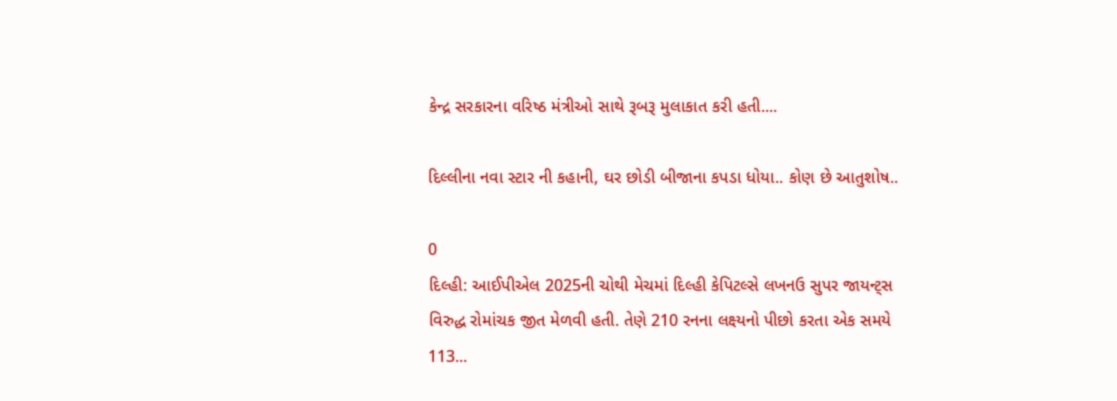કેન્દ્ર સરકારના વરિષ્ઠ મંત્રીઓ સાથે રૂબરૂ મુલાકાત કરી હતી....

દિલ્લીના નવા સ્ટાર ની કહાની, ઘર છોડી બીજાના કપડા ધોયા.. કોણ છે આતુશોષ..

0
દિલ્હી: આઈપીએલ 2025ની ચોથી મેચમાં દિલ્હી કેપિટલ્સે લખનઉ સુપર જાયન્ટ્સ વિરુદ્ધ રોમાંચક જીત મેળવી હતી. તેણે 210 રનના લક્ષ્યનો પીછો કરતા એક સમયે 113...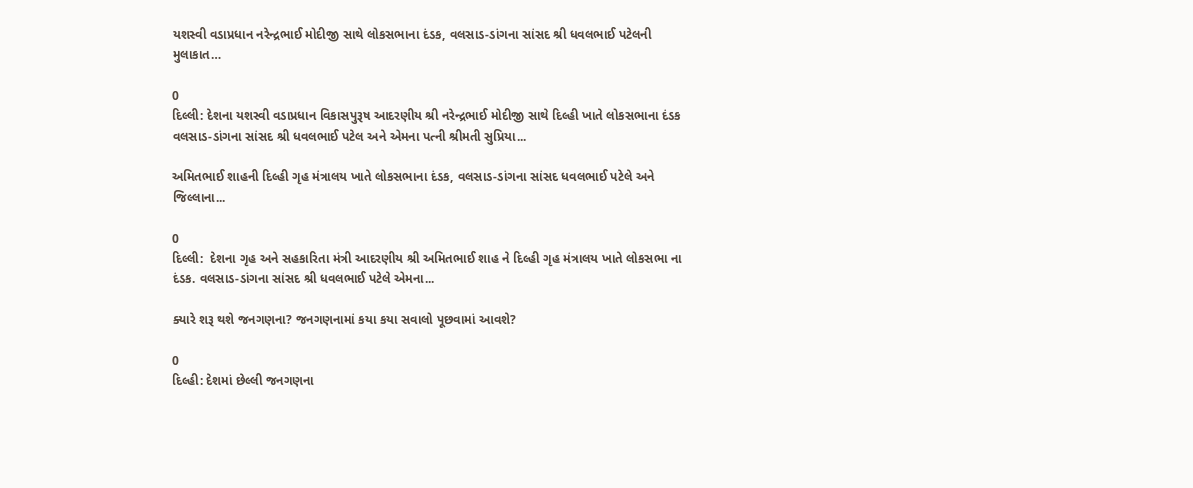યશસ્વી વડાપ્રધાન નરેન્દ્રભાઈ મોદીજી સાથે લોકસભાના દંડક, વલસાડ-ડાંગના સાંસદ શ્રી ધવલભાઈ પટેલની મુલાકાત…

0
દિલ્લી: દેશના યશસ્વી વડાપ્રધાન વિકાસપુરૂષ આદરણીય શ્રી નરેન્દ્રભાઈ મોદીજી સાથે દિલ્હી ખાતે લોકસભાના દંડક વલસાડ-ડાંગના સાંસદ શ્રી ધવલભાઈ પટેલ અને એમના પત્ની શ્રીમતી સુપ્રિયા...

અમિતભાઈ શાહની દિલ્હી ગૃહ મંત્રાલય ખાતે લોકસભાના દંડક, વલસાડ-ડાંગના સાંસદ ધવલભાઈ પટેલે અને જિલ્લાના...

0
દિલ્લી:  દેશના ગૃહ અને સહકારિતા મંત્રી આદરણીય શ્રી અમિતભાઈ શાહ ને દિલ્હી ગૃહ મંત્રાલય ખાતે લોકસભા ના દંડક. વલસાડ-ડાંગના સાંસદ શ્રી ધવલભાઈ પટેલે એમના...

ક્યારે શરૂ થશે જનગણના? જનગણનામાં કયા કયા સવાલો પૂછવામાં આવશે?

0
દિલ્હી: દેશમાં છેલ્લી જનગણના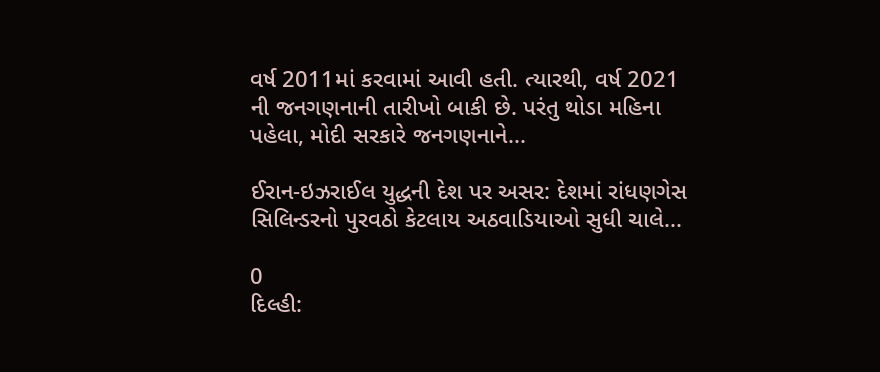વર્ષ 2011માં કરવામાં આવી હતી. ત્યારથી, વર્ષ 2021 ની જનગણનાની તારીખો બાકી છે. પરંતુ થોડા મહિના પહેલા, મોદી સરકારે જનગણનાને...

ઈરાન-ઇઝરાઈલ યુદ્ધની દેશ પર અસર: દેશમાં રાંધણગેસ સિલિન્ડરનો પુરવઠો કેટલાય અઠવાડિયાઓ સુધી ચાલે...

0
દિલ્હી: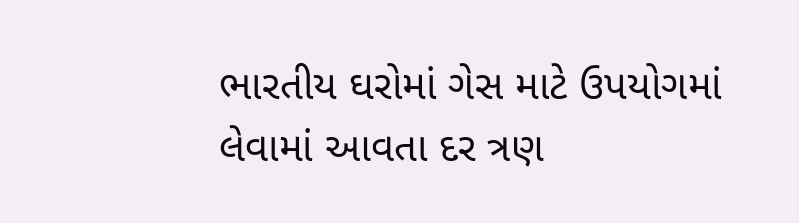ભારતીય ઘરોમાં ગેસ માટે ઉપયોગમાં લેવામાં આવતા દર ત્રણ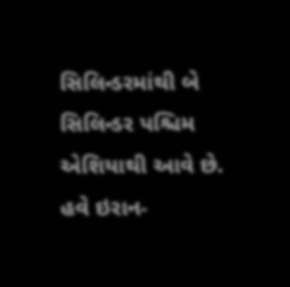સિલિન્ડરમાંથી બે સિલિન્ડર પશ્ચિમ એશિયાથી આવે છે. હવે ઇરાન-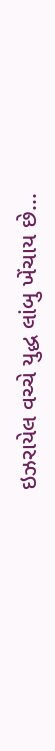ઇઝરાયેલ વચ્ચે યુદ્ધ લાંબુ ખેંચાય છે...